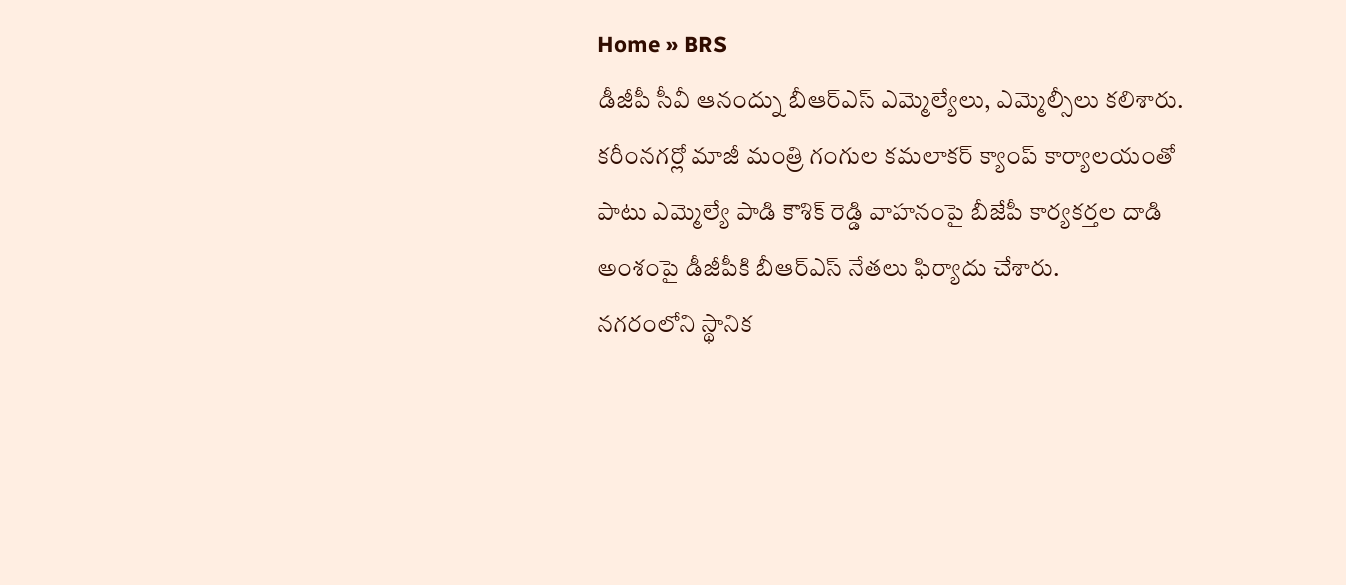Home » BRS
డీజీపీ సీవీ ఆనంద్ను బీఆర్ఎస్ ఎమ్మెల్యేలు, ఎమ్మెల్సీలు కలిశారు. కరీంనగర్లో మాజీ మంత్రి గంగుల కమలాకర్ క్యాంప్ కార్యాలయంతో పాటు ఎమ్మెల్యే పాడి కౌశిక్ రెడ్డి వాహనంపై బీజేపీ కార్యకర్తల దాడి అంశంపై డీజీపీకి బీఆర్ఎస్ నేతలు ఫిర్యాదు చేశారు.
నగరంలోని స్థానిక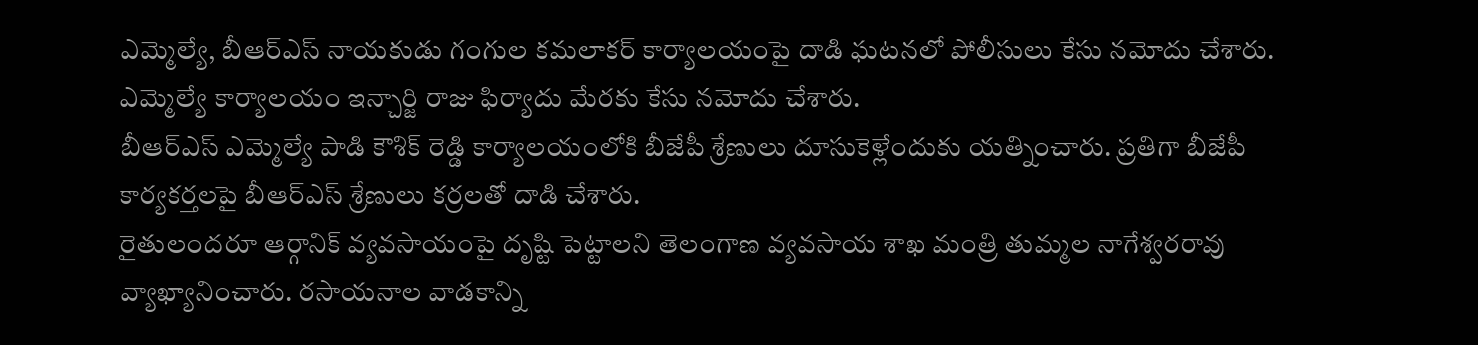ఎమ్మెల్యే, బీఆర్ఎస్ నాయకుడు గంగుల కమలాకర్ కార్యాలయంపై దాడి ఘటనలో పోలీసులు కేసు నమోదు చేశారు. ఎమ్మెల్యే కార్యాలయం ఇన్చార్జి రాజు ఫిర్యాదు మేరకు కేసు నమోదు చేశారు.
బీఆర్ఎస్ ఎమ్మెల్యే పాడి కౌశిక్ రెడ్డి కార్యాలయంలోకి బీజేపీ శ్రేణులు దూసుకెళ్లేందుకు యత్నించారు. ప్రతిగా బీజేపీ కార్యకర్తలపై బీఆర్ఎస్ శ్రేణులు కర్రలతో దాడి చేశారు.
రైతులందరూ ఆర్గానిక్ వ్యవసాయంపై దృష్టి పెట్టాలని తెలంగాణ వ్యవసాయ శాఖ మంత్రి తుమ్మల నాగేశ్వరరావు వ్యాఖ్యానించారు. రసాయనాల వాడకాన్ని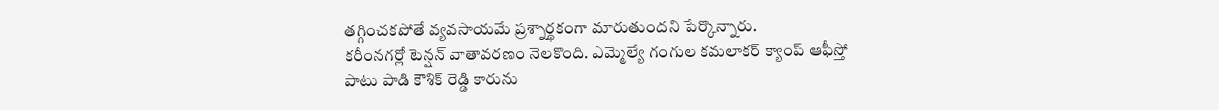తగ్గించకపోతే వ్యవసాయమే ప్రశ్నార్థకంగా మారుతుందని పేర్కొన్నారు.
కరీంనగర్లో టెన్షన్ వాతావరణం నెలకొంది. ఎమ్మెల్యే గంగుల కమలాకర్ క్యాంప్ ఆఫీస్తో పాటు పాడి కౌశిక్ రెడ్డి కారును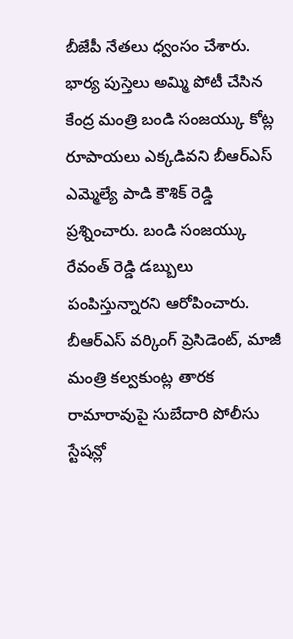బీజేపీ నేతలు ధ్వంసం చేశారు.
భార్య పుస్తెలు అమ్మి పోటీ చేసిన కేంద్ర మంత్రి బండి సంజయ్కు కోట్ల రూపాయలు ఎక్కడివని బీఆర్ఎస్ ఎమ్మెల్యే పాడి కౌశిక్ రెడ్డి ప్రశ్నించారు. బండి సంజయ్కు రేవంత్ రెడ్డి డబ్బులు పంపిస్తున్నారని ఆరోపించారు.
బీఆర్ఎస్ వర్కింగ్ ప్రెసిడెంట్, మాజీ మంత్రి కల్వకుంట్ల తారక రామారావుపై సుబేదారి పోలీసు స్టేషన్లో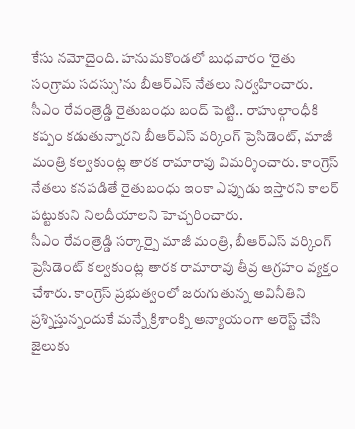కేసు నమోదైంది. హనుమకొండలో బుధవారం ‘రైతు సంగ్రామ సదస్సు’ను బీఆర్ఎస్ నేతలు నిర్వహించారు.
సీఎం రేవంత్రెడ్డి రైతుబంధు బంద్ పెట్టి.. రాహుల్గాంధీకి కప్పం కడుతున్నారని బీఆర్ఎస్ వర్కింగ్ ప్రెసిడెంట్, మాజీ మంత్రి కల్వకుంట్ల తారక రామారావు విమర్శించారు. కాంగ్రెస్ నేతలు కనపడితే రైతుబంధు ఇంకా ఎప్పుడు ఇస్తారని కాలర్ పట్టుకుని నిలదీయాలని హెచ్చరించారు.
సీఎం రేవంత్రెడ్డి సర్కార్పై మాజీ మంత్రి, బీఆర్ఎస్ వర్కింగ్ ప్రెసిడెంట్ కల్వకుంట్ల తారక రామారావు తీవ్ర ఆగ్రహం వ్యక్తం చేశారు. కాంగ్రెస్ ప్రభుత్వంలో జరుగుతున్న అవినీతిని ప్రశ్నిస్తున్నందుకే మన్నే క్రిశాంక్ని అన్యాయంగా అరెస్ట్ చేసి జైలుకు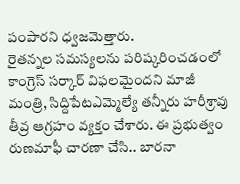పంపారని ధ్వజమెత్తారు.
రైతన్నల సమస్యలను పరిష్కరించడంలో కాంగ్రెస్ సర్కార్ విఫలమైందని మాజీ మంత్రి, సిద్దిపేటఎమ్మెల్యే తన్నీరు హరీశ్రావు తీవ్ర ఆగ్రహం వ్యక్తం చేశారు. ఈ ప్రభుత్వం రుణమాఫీ చారణా చేసి.. బారనా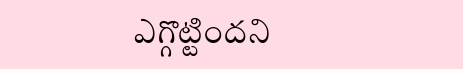ఎగ్గొట్టిందని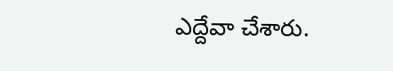ఎద్దేవా చేశారు.